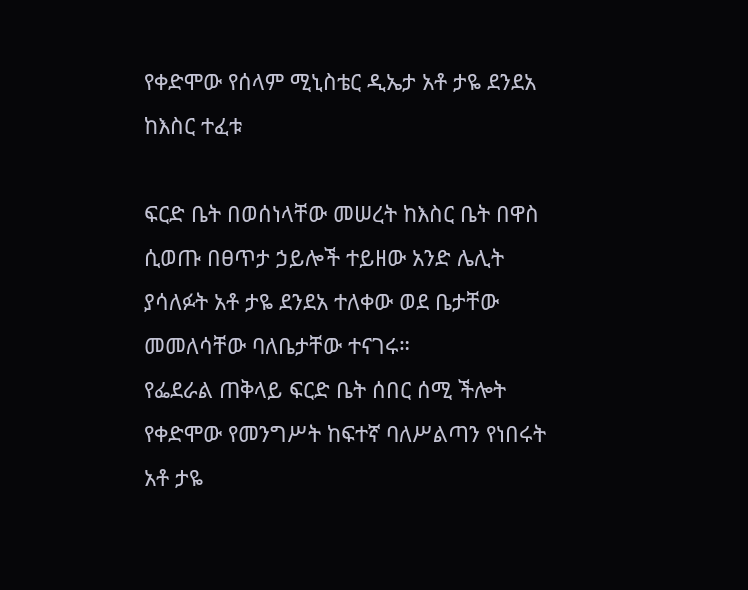የቀድሞው የሰላም ሚኒስቴር ዲኤታ አቶ ታዬ ደንደአ ከእስር ተፈቱ

ፍርድ ቤት በወሰነላቸው መሠረት ከእስር ቤት በዋስ ሲወጡ በፀጥታ ኃይሎች ተይዘው አንድ ሌሊት ያሳለፉት አቶ ታዬ ደንደአ ተለቀው ወደ ቤታቸው መመለሳቸው ባለቤታቸው ተናገሩ።
የፌደራል ጠቅላይ ፍርድ ቤት ሰበር ሰሚ ችሎት የቀድሞው የመንግሥት ከፍተኛ ባለሥልጣን የነበሩት አቶ ታዬ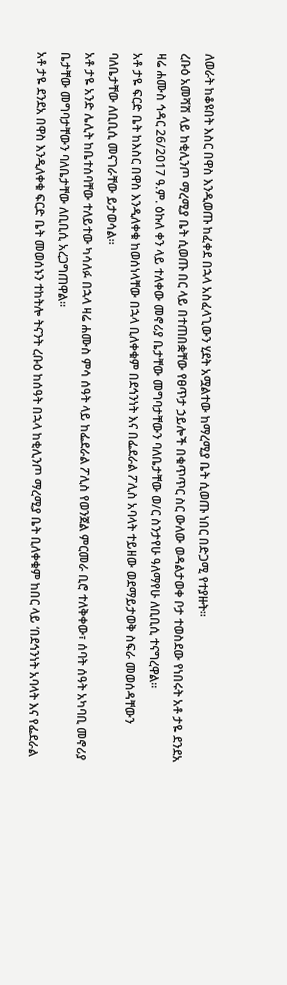ለወራት ከቆዩበት እስር በዋስ እንዲወጡ ከፈቀደ በኋላ አስፈላጊውን ሂደት አሟልተው ከማረሚያ ቤት ሲወጡ ነበር በድጋሚ የተያዙት።
ረቡዕ አመሻሽ ላይ ከቂሊንጦ ማረሚያ ቤት ሲወጡ በር ላይ በተጠበቋቸው የፀጥታ ኃይሎች በቁጥጥር ስር ውለው ወዳልታወቀ ቦታ ተወስደው የነበሩት አቶ ታዬ ደንደአ ዛሬ ሐሙስ ኅዳር 26/2017 ዓ.ም. ዕኩለ ቀን ላይ ተለቀው መኖሪያ ቤታቸው መግባታቸውን ባለቤታቸው ወ/ር ስንታየሁ ዓለማየሁ ለቢቢሲ ተናግረዋል።
አቶ ታዬ ፍርድ ቤት ከእስር በዋስ እንዲለቀቁ ከወሰነላቸው በኋላ ቢለቀቁም በደኅንነት እና በፌደራል ፖሊስ አባላት ተይዘው ወደማይታወቅ ስፍራ መወሰዳቸውን ባለቤታቸው ለቢቢሲ መናገራቸው ይታወሳል።
አቶ ታዬ አንድ ሌሊት ከቤተሰባቸው ተለይተው ካሳለፉ በኋላ ዛሬ ሐሙስ ምሳ ሰዓት ላይ ከፌደራል ፖሊስ የወንጀል ምርመራ ቢሮ ተለቅቀው፣ ሰባት ሰዓት አካባቢ መኖሪያ ቤታቸው መግባታቸውን ባለቤታቸው ለቢቢሲ አረጋግጠዋል።
አቶ ታዬ ደንደአ በዋስ እንዲለቀቁ ፍርድ ቤት መወሰኑን ተከትሎ ትናንት ረቡዕ ከሰዓት በኋላ ከቂሊንጦ ማረሚያ ቤት ቢለቀቁም ከበር ላይ ‘በደኅንነት አባላት እና የፌደራል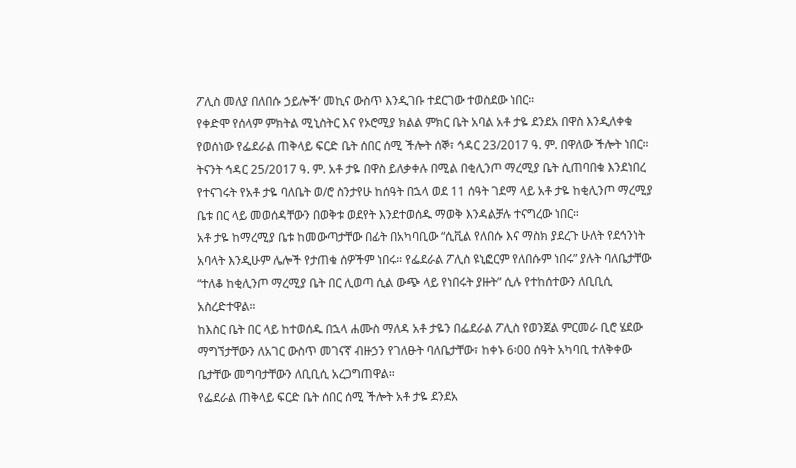ፖሊስ መለያ በለበሱ ኃይሎች’ መኪና ውስጥ እንዲገቡ ተደርገው ተወስደው ነበር።
የቀድሞ የሰላም ምክትል ሚኒስትር እና የኦሮሚያ ክልል ምክር ቤት አባል አቶ ታዬ ደንደአ በዋስ እንዲለቀቁ የወሰነው የፌደራል ጠቅላይ ፍርድ ቤት ሰበር ሰሚ ችሎት ሰኞ፣ ኅዳር 23/2017 ዓ. ም. በዋለው ችሎት ነበር።
ትናንት ኅዳር 25/2017 ዓ. ም. አቶ ታዬ በዋስ ይለቃቀሉ በሚል በቂሊንጦ ማረሚያ ቤት ሲጠባበቁ እንደነበረ የተናገሩት የአቶ ታዬ ባለቤት ወ/ሮ ስንታየሁ ከሰዓት በኋላ ወደ 11 ሰዓት ገደማ ላይ አቶ ታዬ ከቂሊንጦ ማረሚያ ቤቱ በር ላይ መወሰዳቸውን በወቅቱ ወደየት እንደተወሰዱ ማወቅ እንዳልቻሉ ተናግረው ነበር።
አቶ ታዬ ከማረሚያ ቤቱ ከመውጣታቸው በፊት በአካባቢው “ሲቪል የለበሱ እና ማስክ ያደረጉ ሁለት የደኅንነት አባላት እንዲሁም ሌሎች የታጠቁ ሰዎችም ነበሩ። የፌደራል ፖሊስ ዩኒፎርም የለበሱም ነበሩ” ያሉት ባለቤታቸው “ተለቆ ከቂሊንጦ ማረሚያ ቤት በር ሊወጣ ሲል ውጭ ላይ የነበሩት ያዙት” ሲሉ የተከሰተውን ለቢቢሲ አስረድተዋል።
ከእስር ቤት በር ላይ ከተወሰዱ በኋላ ሐሙስ ማለዳ አቶ ታዬን በፌደራል ፖሊስ የወንጀል ምርመራ ቢሮ ሄደው ማግኘታቸውን ለአገር ውስጥ መገናኛ ብዙኃን የገለፁት ባለቤታቸው፣ ከቀኑ 6፡00 ሰዓት አካባቢ ተለቅቀው ቤታቸው መግባታቸውን ለቢቢሲ አረጋግጠዋል።
የፌደራል ጠቅላይ ፍርድ ቤት ሰበር ሰሚ ችሎት አቶ ታዬ ደንደአ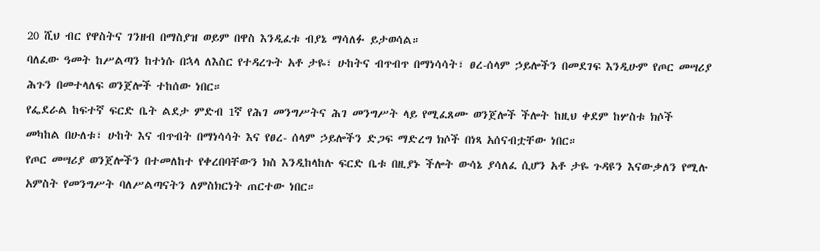20 ሺህ ብር የዋስትና ገንዘብ በማስያዝ ወይም በዋስ እንዲፈቱ ብያኔ ማሳለፉ ይታወሳል።
ባለፈው ዓመት ከሥልጣን ከተነሱ በኋላ ለእስር የተዳረጉት አቶ ታዬ፣ ሁከትና ብጥብጥ በማነሳሳት፣ ፀረ-ሰላም ኃይሎችን በመደገፍ እንዲሁም የጦር መሣሪያ ሕጉን በመተላለፍ ወንጀሎች ተከሰው ነበር።
የፌደራል ከፍተኛ ፍርድ ቤት ልደታ ምድብ 1ኛ የሕገ መንግሥትና ሕገ መንግሥት ላይ የሚፈጸሙ ወንጀሎች ችሎት ከዚህ ቀደም ከሦስቱ ክሶች መካከል በሁለቱ፣ ሁከት እና ብጥብት በማነሳሳት እና የፀረ- ሰላም ኃይሎችን ድጋፍ ማድረግ ክሶች በነጻ አሰናብቷቸው ነበር።
የጦር መሣሪያ ወንጀሎችን በተመለከተ የቀረበባቸውን ክስ እንዲከላከሉ ፍርድ ቤቱ በዚያኑ ችሎት ውሳኔ ያሳለፈ ሲሆን አቶ ታዬ ጉዳዩን እናውቃለን የሚሉ አምስት የመንግሥት ባለሥልጣናትን ለምስክርነት ጠርተው ነበር።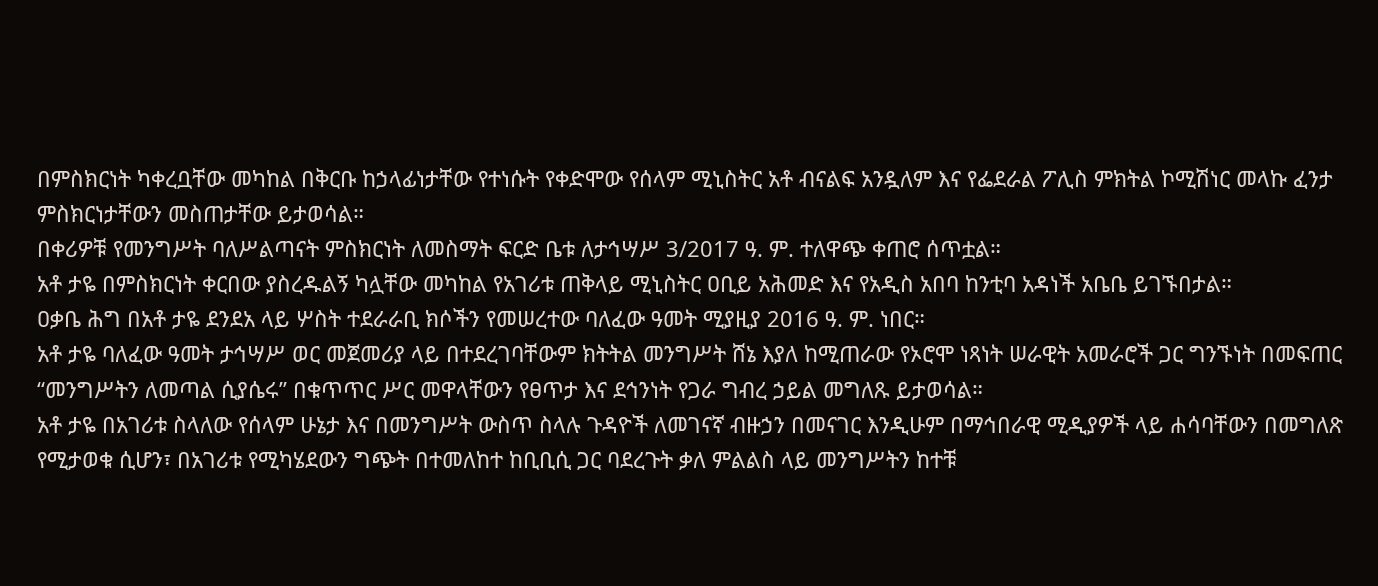በምስክርነት ካቀረቧቸው መካከል በቅርቡ ከኃላፊነታቸው የተነሱት የቀድሞው የሰላም ሚኒስትር አቶ ብናልፍ አንዷለም እና የፌደራል ፖሊስ ምክትል ኮሚሽነር መላኩ ፈንታ ምስክርነታቸውን መስጠታቸው ይታወሳል።
በቀሪዎቹ የመንግሥት ባለሥልጣናት ምስክርነት ለመስማት ፍርድ ቤቱ ለታኅሣሥ 3/2017 ዓ. ም. ተለዋጭ ቀጠሮ ሰጥቷል።
አቶ ታዬ በምስክርነት ቀርበው ያስረዱልኝ ካሏቸው መካከል የአገሪቱ ጠቅላይ ሚኒስትር ዐቢይ አሕመድ እና የአዲስ አበባ ከንቲባ አዳነች አቤቤ ይገኙበታል።
ዐቃቤ ሕግ በአቶ ታዬ ደንደአ ላይ ሦስት ተደራራቢ ክሶችን የመሠረተው ባለፈው ዓመት ሚያዚያ 2016 ዓ. ም. ነበር።
አቶ ታዬ ባለፈው ዓመት ታኅሣሥ ወር መጀመሪያ ላይ በተደረገባቸውም ክትትል መንግሥት ሸኔ እያለ ከሚጠራው የኦሮሞ ነጻነት ሠራዊት አመራሮች ጋር ግንኙነት በመፍጠር “መንግሥትን ለመጣል ሲያሴሩ” በቁጥጥር ሥር መዋላቸውን የፀጥታ እና ደኅንነት የጋራ ግብረ ኃይል መግለጹ ይታወሳል።
አቶ ታዬ በአገሪቱ ስላለው የሰላም ሁኔታ እና በመንግሥት ውስጥ ስላሉ ጉዳዮች ለመገናኛ ብዙኃን በመናገር እንዲሁም በማኅበራዊ ሚዲያዎች ላይ ሐሳባቸውን በመግለጽ የሚታወቁ ሲሆን፣ በአገሪቱ የሚካሄደውን ግጭት በተመለከተ ከቢቢሲ ጋር ባደረጉት ቃለ ምልልስ ላይ መንግሥትን ከተቹ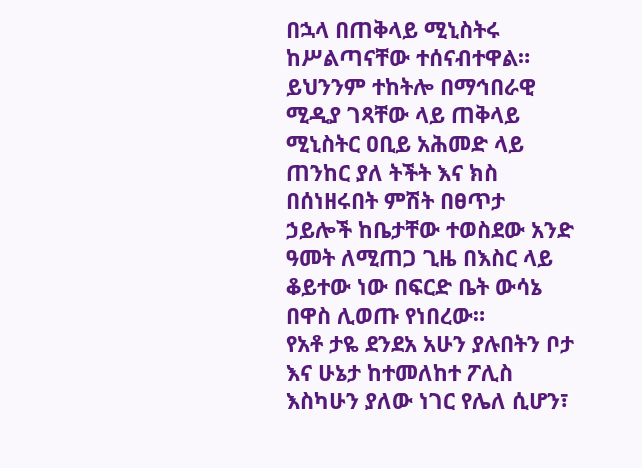በኋላ በጠቅላይ ሚኒስትሩ ከሥልጣናቸው ተሰናብተዋል።
ይህንንም ተከትሎ በማኅበራዊ ሚዲያ ገጻቸው ላይ ጠቅላይ ሚኒስትር ዐቢይ አሕመድ ላይ ጠንከር ያለ ትችት እና ክስ በሰነዘሩበት ምሽት በፀጥታ ኃይሎች ከቤታቸው ተወስደው አንድ ዓመት ለሚጠጋ ጊዜ በእስር ላይ ቆይተው ነው በፍርድ ቤት ውሳኔ በዋስ ሊወጡ የነበረው።
የአቶ ታዬ ደንደአ አሁን ያሉበትን ቦታ እና ሁኔታ ከተመለከተ ፖሊስ እስካሁን ያለው ነገር የሌለ ሲሆን፣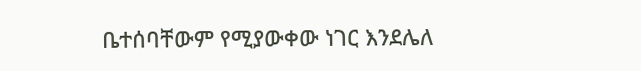ቤተሰባቸውም የሚያውቀው ነገር እንደሌለ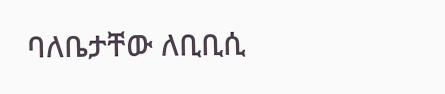ባለቤታቸው ለቢቢሲ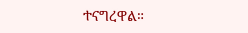ተናግረዋል።